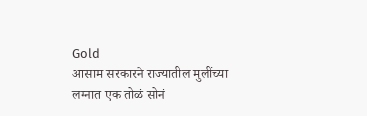Gold
आसाम सरकारने राज्यातील मुलींच्या लग्नात एक तोळं सोनं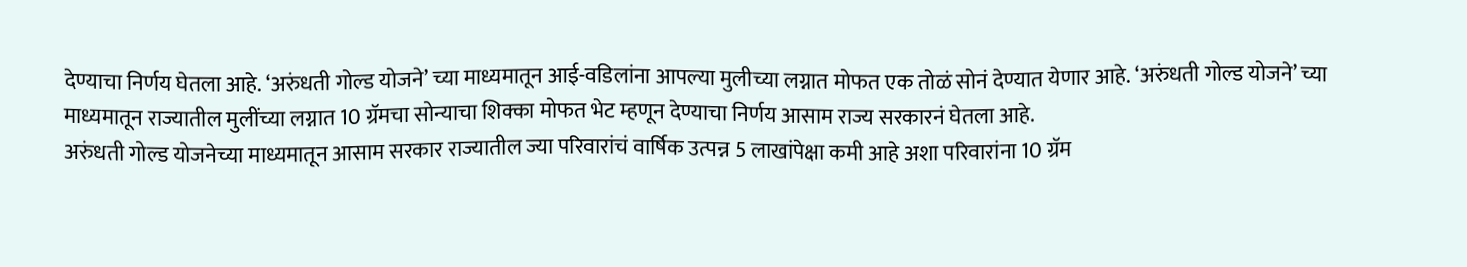देण्याचा निर्णय घेतला आहे. ‘अरुंधती गोल्ड योजने’ च्या माध्यमातून आई-वडिलांना आपल्या मुलीच्या लग्नात मोफत एक तोळं सोनं देण्यात येणार आहे. ‘अरुंधती गोल्ड योजने’ च्या माध्यमातून राज्यातील मुलींच्या लग्नात 10 ग्रॅमचा सोन्याचा शिक्का मोफत भेट म्हणून देण्याचा निर्णय आसाम राज्य सरकारनं घेतला आहे.
अरुंधती गोल्ड योजनेच्या माध्यमातून आसाम सरकार राज्यातील ज्या परिवारांचं वार्षिक उत्पन्न 5 लाखांपेक्षा कमी आहे अशा परिवारांना 10 ग्रॅम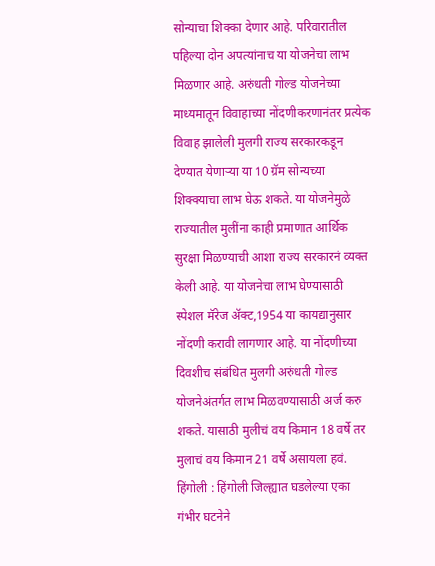सोन्याचा शिक्का देणार आहे. परिवारातील पहिल्या दोन अपत्यांनाच या योजनेचा लाभ मिळणार आहे. अरुंधती गोल्ड योजनेच्या माध्यमातून विवाहाच्या नोंदणीकरणानंतर प्रत्येक विवाह झालेली मुलगी राज्य सरकारकडून देण्यात येणाऱ्या या 10 ग्रॅम सोन्यच्या शिक्क्याचा लाभ घेऊ शकते. या योजनेमुळे राज्यातील मुलींना काही प्रमाणात आर्थिक सुरक्षा मिळण्याची आशा राज्य सरकारनं व्यक्त केली आहे. या योजनेचा लाभ घेण्यासाठी स्पेशल मॅरेज ॲक्ट,1954 या कायद्यानुसार नोंदणी करावी लागणार आहे. या नोंदणीच्या दिवशीच संबंधित मुलगी अरुंधती गोल्ड योजनेअंतर्गत लाभ मिळवण्यासाठी अर्ज करु शकते. यासाठी मुलीचं वय किमान 18 वर्षे तर मुलाचं वय किमान 21 वर्षे असायला हवं.
हिंगोली : हिंगोली जिल्ह्यात घडलेल्या एका गंभीर घटनेने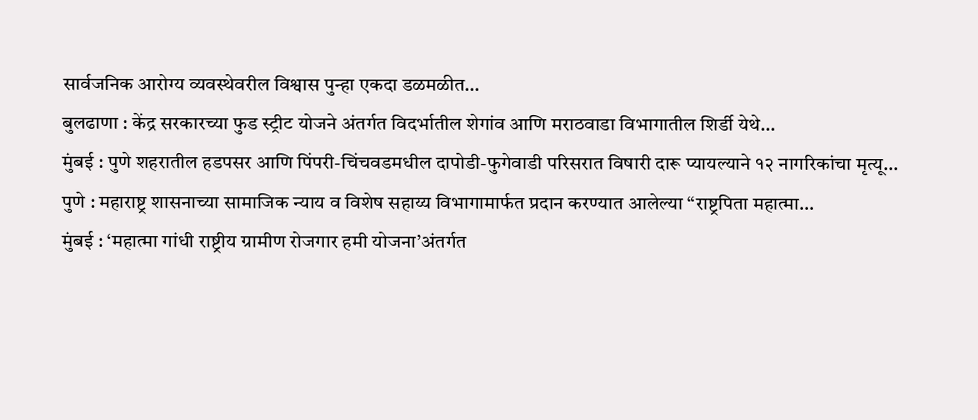सार्वजनिक आरोग्य व्यवस्थेवरील विश्वास पुन्हा एकदा डळमळीत…
बुलढाणा : केंद्र सरकारच्या फुड स्ट्रीट योजने अंतर्गत विदर्भातील शेगांव आणि मराठवाडा विभागातील शिर्डी येथे…
मुंबई : पुणे शहरातील हडपसर आणि पिंपरी-चिंचवडमधील दापोडी-फुगेवाडी परिसरात विषारी दारू प्यायल्याने १२ नागरिकांचा मृत्यू…
पुणे : महाराष्ट्र शासनाच्या सामाजिक न्याय व विशेष सहाय्य विभागामार्फत प्रदान करण्यात आलेल्या “राष्ट्रपिता महात्मा…
मुंबई : ‘महात्मा गांधी राष्ट्रीय ग्रामीण रोजगार हमी योजना’अंतर्गत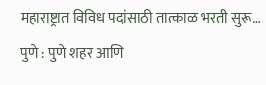महाराष्ट्रात विविध पदांसाठी तात्काळ भरती सुरू…
पुणे : पुणे शहर आणि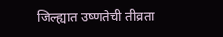जिल्ह्यात उष्णतेची तीव्रता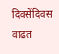दिवसेंदिवस वाढत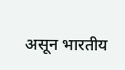असून भारतीय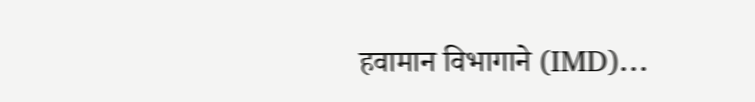हवामान विभागाने (IMD)…